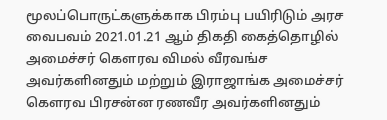மூலப்பொருட்களுக்காக பிரம்பு பயிரிடும் அரச வைபவம் 2021.01.21 ஆம் திகதி கைத்தொழில் அமைச்சர் கௌரவ விமல் வீரவங்ச அவர்களினதும் மற்றும் இராஜாங்க அமைச்சர் கௌரவ பிரசன்ன ரணவீர அவர்களினதும்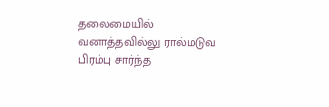தலைமையில் வனாத்தவில்லு ரால்மடுவ பிரம்பு சார்ந்த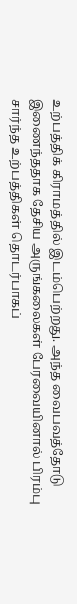உற்பத்திக் கிராமத்தில் இடம்பெற்றது. அந்த வைபவத்தோடு இணைந்ததாக தேசிய அருங்கலைகள் பேரவையினால் பிரம்பு சார்ந்த உற்பத்திகள் தொடர்பாகப்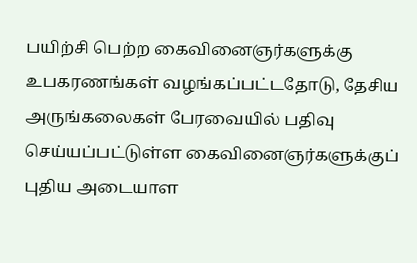பயிற்சி பெற்ற கைவினைஞர்களுக்கு உபகரணங்கள் வழங்கப்பட்டதோடு, தேசிய அருங்கலைகள் பேரவையில் பதிவு செய்யப்பட்டுள்ள கைவினைஞர்களுக்குப் புதிய அடையாள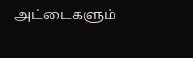அட்டைகளும்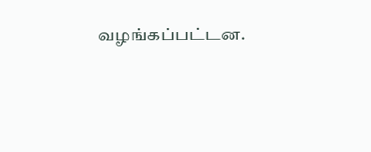வழங்கப்பட்டன.